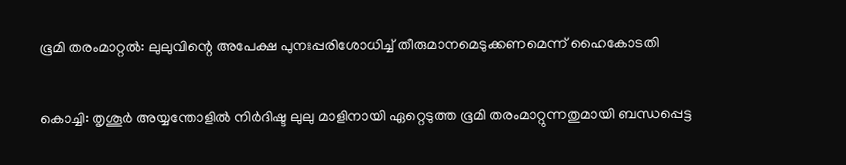ഭൂമി തരംമാറ്റൽ: ലുലുവിന്റെ അപേക്ഷ പുനഃപ്പരിശോധിച്ച് തീരുമാനമെടുക്കണമെന്ന് ഹൈകോടതി

കൊച്ചി: തൃശൂർ അയ്യന്തോളിൽ നിർദിഷ്ട ലുലു മാളിനായി ഏറ്റെടുത്ത ഭൂമി തരംമാറ്റുന്നതുമായി ബന്ധപ്പെട്ട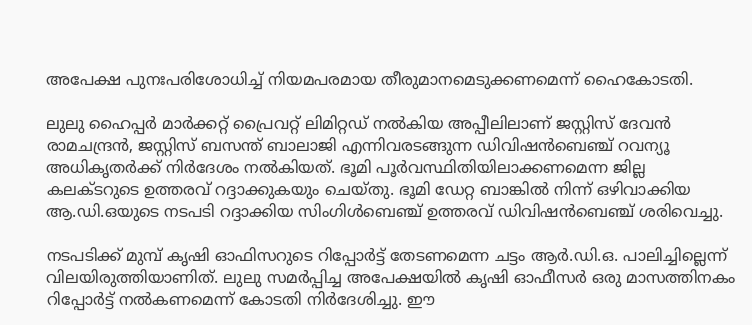അപേക്ഷ പുനഃപരിശോധിച്ച് നിയമപരമായ തീരുമാനമെടുക്കണമെന്ന് ഹൈകോടതി.

ലുലു ഹൈപ്പർ മാർക്കറ്റ് പ്രൈവറ്റ് ലിമിറ്റഡ് നൽകിയ അപ്പീലിലാണ് ജസ്റ്റിസ് ദേവൻ രാമചന്ദ്രൻ, ജസ്റ്റിസ് ബസന്ത് ബാലാജി എന്നിവരടങ്ങുന്ന ഡിവിഷൻബെഞ്ച് റവന്യൂ അധികൃതർക്ക് നിർദേശം നൽകിയത്. ഭൂമി പൂർവസ്ഥിതിയിലാക്കണമെന്ന ജില്ല കലക്ടറുടെ ഉത്തരവ് റദ്ദാക്കുകയും ചെയ്തു. ഭൂമി ഡേറ്റ ബാങ്കിൽ നിന്ന് ഒഴിവാക്കിയ ആ.ഡി.ഒയുടെ നടപടി റദ്ദാക്കിയ സിംഗിൾബെഞ്ച് ഉത്തരവ് ഡിവിഷൻബെഞ്ച് ശരിവെച്ചു.

നടപടിക്ക് മുമ്പ് കൃഷി ഓഫിസറുടെ റിപ്പോർട്ട് തേടണമെന്ന ചട്ടം ആർ.ഡി.ഒ. പാലിച്ചില്ലെന്ന് വിലയിരുത്തിയാണിത്. ലുലു സമർപ്പിച്ച അപേക്ഷയിൽ കൃഷി ഓഫീസർ ഒരു മാസത്തിനകം റിപ്പോർട്ട് നൽകണമെന്ന് കോടതി നിർദേശിച്ചു. ഈ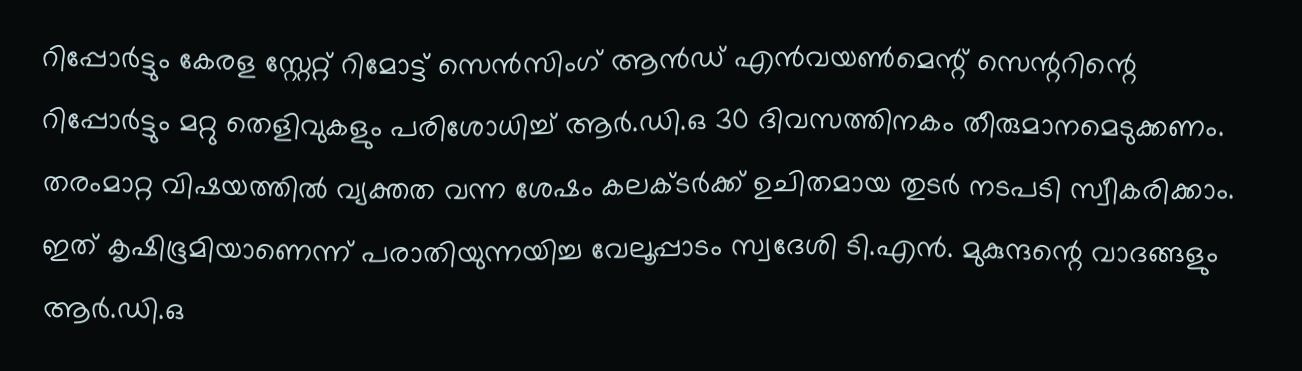റിപ്പോർട്ടും കേരള സ്റ്റേറ്റ് റിമോട്ട് സെൻസിംഗ് ആൻഡ് എൻവയൺമെന്റ് സെന്ററിന്റെ റിപ്പോർട്ടും മറ്റു തെളിവുകളും പരിശോധിച്ച് ആർ.ഡി.ഒ 30 ദിവസത്തിനകം തീരുമാനമെടുക്കണം. തരംമാറ്റ വിഷയത്തിൽ വ്യക്തത വന്ന ശേഷം കലക്ടർക്ക് ഉചിതമായ തുടർ നടപടി സ്വീകരിക്കാം. ഇത് കൃഷിഭൂമിയാണെന്ന് പരാതിയുന്നയിച്ച വേലൂപ്പാടം സ്വദേശി ടി.എൻ. മുകുന്ദന്റെ വാദങ്ങളും ആർ.ഡി.ഒ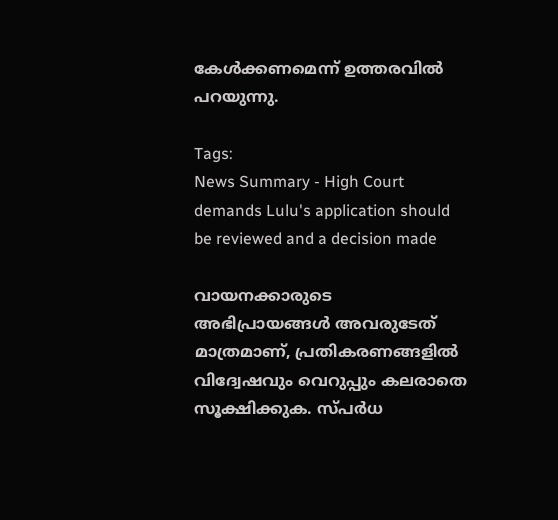കേൾക്കണമെന്ന് ഉത്തരവിൽ പറയുന്നു.

Tags:
News Summary - High Court demands Lulu's application should be reviewed and a decision made

വായനക്കാരുടെ അഭിപ്രായങ്ങള്‍ അവരുടേത് മാത്രമാണ്, പ്രതികരണങ്ങളിൽ വിദ്വേഷവും വെറുപ്പും കലരാതെ സൂക്ഷിക്കുക. സ്പർധ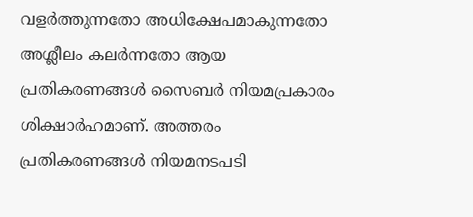വളർത്തുന്നതോ അധിക്ഷേപമാകുന്നതോ അശ്ലീലം കലർന്നതോ ആയ പ്രതികരണങ്ങൾ സൈബർ നിയമപ്രകാരം ശിക്ഷാർഹമാണ്. അത്തരം പ്രതികരണങ്ങൾ നിയമനടപടി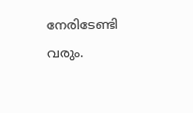നേരിടേണ്ടി വരും.